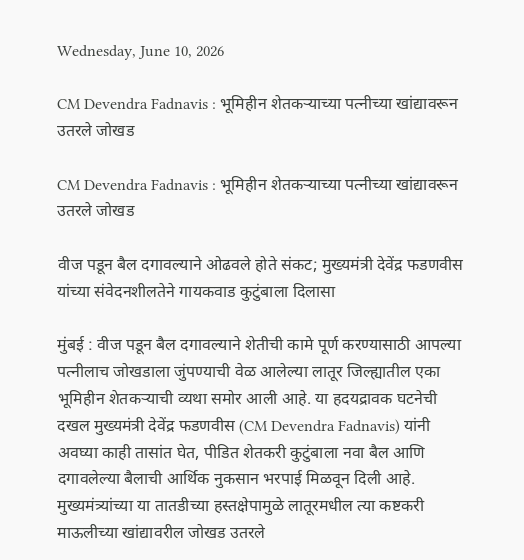Wednesday, June 10, 2026

CM Devendra Fadnavis : भूमिहीन शेतकऱ्याच्या पत्नीच्या खांद्यावरून उतरले जोखड

CM Devendra Fadnavis : भूमिहीन शेतकऱ्याच्या पत्नीच्या खांद्यावरून उतरले जोखड

वीज पडून बैल दगावल्याने ओढवले होते संकट; मुख्यमंत्री देवेंद्र फडणवीस यांच्या संवेदनशीलतेने गायकवाड कुटुंबाला दिलासा

मुंबई : वीज पडून बैल दगावल्याने शेतीची कामे पूर्ण करण्यासाठी आपल्या पत्नीलाच जोखडाला जुंपण्याची वेळ आलेल्या लातूर जिल्ह्यातील एका भूमिहीन शेतकऱ्याची व्यथा समोर आली आहे. या हदयद्रावक घटनेची दखल मुख्यमंत्री देवेंद्र फडणवीस (CM Devendra Fadnavis) यांनी अवघ्या काही तासांत घेत, पीडित शेतकरी कुटुंबाला नवा बैल आणि दगावलेल्या बैलाची आर्थिक नुकसान भरपाई मिळवून दिली आहे. मुख्यमंत्र्यांच्या या तातडीच्या हस्तक्षेपामुळे लातूरमधील त्या कष्टकरी माऊलीच्या खांद्यावरील जोखड उतरले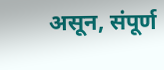असून, संपूर्ण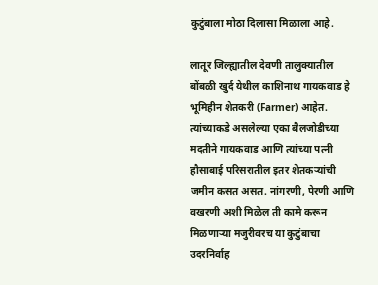कुटुंबाला मोठा दिलासा मिळाला आहे.

लातूर जिल्ह्यातील देवणी तालुक्यातील बोंबळी खुर्द येथील काशिनाथ गायकवाड हे भूमिहीन शेतकरी (Farmer) आहेत. त्यांच्याकडे असलेल्या एका बैलजोडीच्या मदतीने गायकवाड आणि त्यांच्या पत्नी हौसाबाई परिसरातील इतर शेतकऱ्यांची जमीन कसत असत. नांगरणी, पेरणी आणि वखरणी अशी मिळेल ती कामे करून मिळणाऱ्या मजुरीवरच या कुटुंबाचा उदरनिर्वाह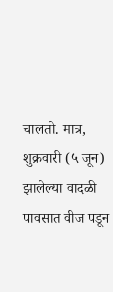चालतो. मात्र, शुक्रवारी (५ जून) झालेल्या वादळी पावसात वीज पडून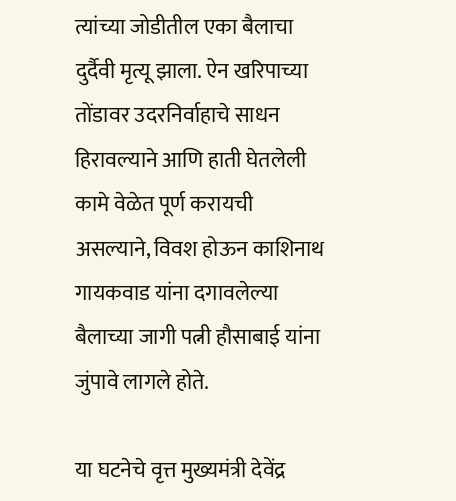त्यांच्या जोडीतील एका बैलाचा दुर्दैवी मृत्यू झाला. ऐन खरिपाच्या तोंडावर उदरनिर्वाहाचे साधन हिरावल्याने आणि हाती घेतलेली कामे वेळेत पूर्ण करायची असल्याने, विवश होऊन काशिनाथ गायकवाड यांना दगावलेल्या बैलाच्या जागी पत्नी हौसाबाई यांना जुंपावे लागले होते.

या घटनेचे वृत्त मुख्यमंत्री देवेंद्र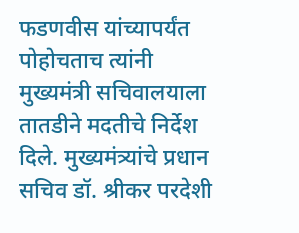फडणवीस यांच्यापर्यंत पोहोचताच त्यांनी मुख्यमंत्री सचिवालयाला तातडीने मदतीचे निर्देश दिले. मुख्यमंत्र्यांचे प्रधान सचिव डॉ. श्रीकर परदेशी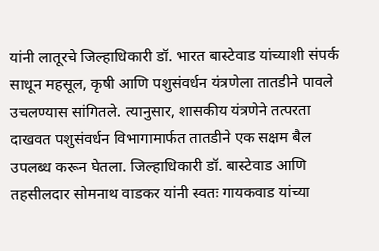यांनी लातूरचे जिल्हाधिकारी डॉ. भारत बास्टेवाड यांच्याशी संपर्क साधून महसूल, कृषी आणि पशुसंवर्धन यंत्रणेला तातडीने पावले उचलण्यास सांगितले. त्यानुसार, शासकीय यंत्रणेने तत्परता दाखवत पशुसंवर्धन विभागामार्फत तातडीने एक सक्षम बैल उपलब्ध करून घेतला. जिल्हाधिकारी डॉ. बास्टेवाड आणि तहसीलदार सोमनाथ वाडकर यांनी स्वतः गायकवाड यांच्या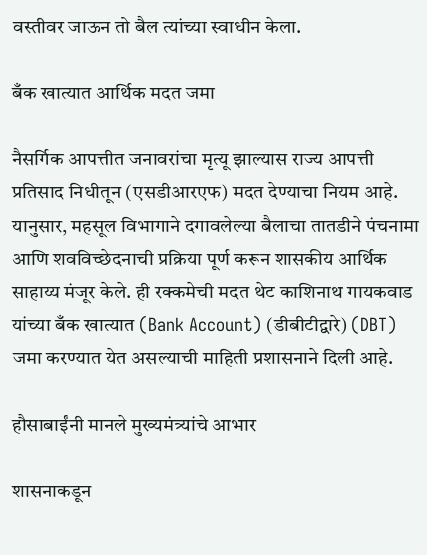वस्तीवर जाऊन तो बैल त्यांच्या स्वाधीन केला.

बँक खात्यात आर्थिक मदत जमा

नैसर्गिक आपत्तीत जनावरांचा मृत्यू झाल्यास राज्य आपत्ती प्रतिसाद निधीतून (एसडीआरएफ) मदत देण्याचा नियम आहे. यानुसार, महसूल विभागाने दगावलेल्या बैलाचा तातडीने पंचनामा आणि शवविच्छेदनाची प्रक्रिया पूर्ण करून शासकीय आर्थिक साहाय्य मंजूर केले. ही रक्कमेची मदत थेट काशिनाथ गायकवाड यांच्या बँक खात्यात (Bank Account) (डीबीटीद्वारे) (DBT) जमा करण्यात येत असल्याची माहिती प्रशासनाने दिली आहे.

हौसाबाईंनी मानले मुख्यमंत्र्यांचे आभार

शासनाकडून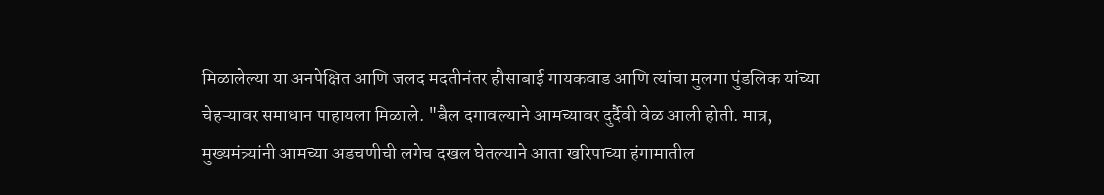मिळालेल्या या अनपेक्षित आणि जलद मदतीनंतर हौसाबाई गायकवाड आणि त्यांचा मुलगा पुंडलिक यांच्या चेहऱ्यावर समाधान पाहायला मिळाले. "बैल दगावल्याने आमच्यावर दुर्दैवी वेळ आली होती. मात्र, मुख्यमंत्र्यांनी आमच्या अडचणीची लगेच दखल घेतल्याने आता खरिपाच्या हंगामातील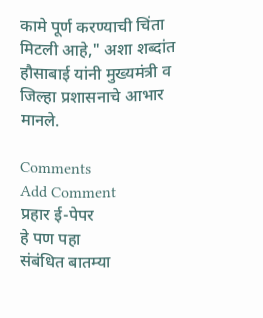कामे पूर्ण करण्याची चिंता मिटली आहे," अशा शब्दांत हौसाबाई यांनी मुख्यमंत्री व जिल्हा प्रशासनाचे आभार मानले.

Comments
Add Comment
प्रहार ई-पेपर
हे पण पहा
संबंधित बातम्या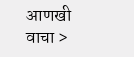आणखी वाचा >